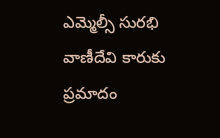ఎమ్మెల్సీ సురభి వాణీదేవి కారుకు ప్రమాదం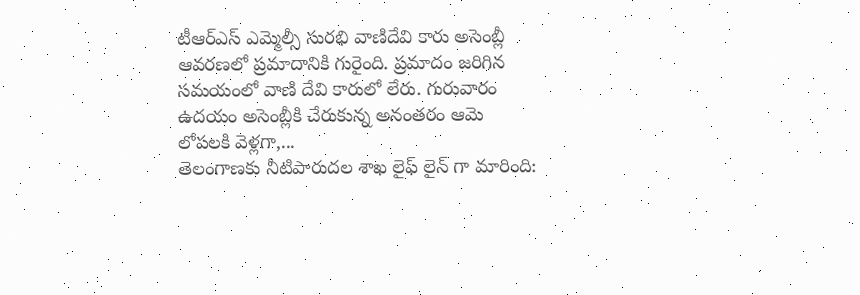టీఆర్ఎస్ ఎమ్మెల్సీ సురభి వాణిదేవి కారు అసెంబ్లీ ఆవరణలో ప్రమాదానికి గురైంది. ప్రమాదం జరిగిన సమయంలో వాణి దేవి కారులో లేరు. గురువారం ఉదయం అసెంబ్లీకి చేరుకున్న అనంతరం ఆమె లోపలకి వెళ్లగా,...
తెలంగాణకు నీటిపారుదల శాఖ లైఫ్ లైన్ గా మారింది: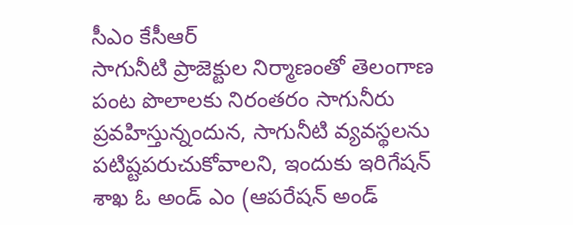సీఎం కేసీఆర్
సాగునీటి ప్రాజెక్టుల నిర్మాణంతో తెలంగాణ పంట పొలాలకు నిరంతరం సాగునీరు ప్రవహిస్తున్నందున, సాగునీటి వ్యవస్థలను పటిష్టపరుచుకోవాలని, ఇందుకు ఇరిగేషన్ శాఖ ఓ అండ్ ఎం (ఆపరేషన్ అండ్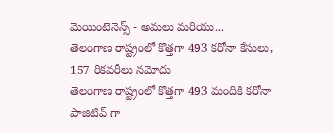మెయింటెనెన్స్ - అమలు మరియు...
తెలంగాణ రాష్ట్రంలో కొత్తగా 493 కరోనా కేసులు, 157 రికవరీలు నమోదు
తెలంగాణ రాష్ట్రంలో కొత్తగా 493 మందికి కరోనా పాజిటివ్ గా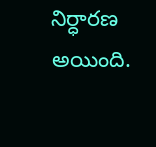నిర్ధారణ అయింది.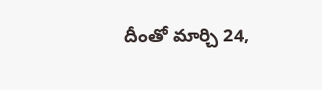దీంతో మార్చి 24,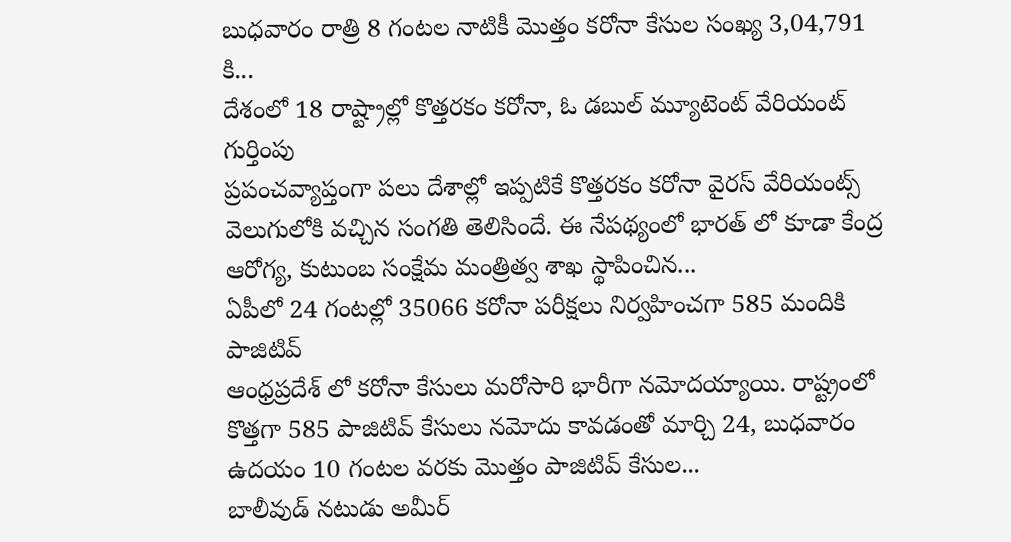బుధవారం రాత్రి 8 గంటల నాటికీ మొత్తం కరోనా కేసుల సంఖ్య 3,04,791 కి...
దేశంలో 18 రాష్ట్రాల్లో కొత్తరకం కరోనా, ఓ డబుల్ మ్యూటెంట్ వేరియంట్ గుర్తింపు
ప్రపంచవ్యాప్తంగా పలు దేశాల్లో ఇప్పటికే కొత్తరకం కరోనా వైరస్ వేరియంట్స్ వెలుగులోకి వచ్చిన సంగతి తెలిసిందే. ఈ నేపథ్యంలో భారత్ లో కూడా కేంద్ర ఆరోగ్య, కుటుంబ సంక్షేమ మంత్రిత్వ శాఖ స్థాపించిన...
ఏపీలో 24 గంటల్లో 35066 కరోనా పరీక్షలు నిర్వహించగా 585 మందికి పాజిటివ్
ఆంధ్రప్రదేశ్ లో కరోనా కేసులు మరోసారి భారీగా నమోదయ్యాయి. రాష్ట్రంలో కొత్తగా 585 పాజిటివ్ కేసులు నమోదు కావడంతో మార్చి 24, బుధవారం ఉదయం 10 గంటల వరకు మొత్తం పాజిటివ్ కేసుల...
బాలీవుడ్ నటుడు అమీర్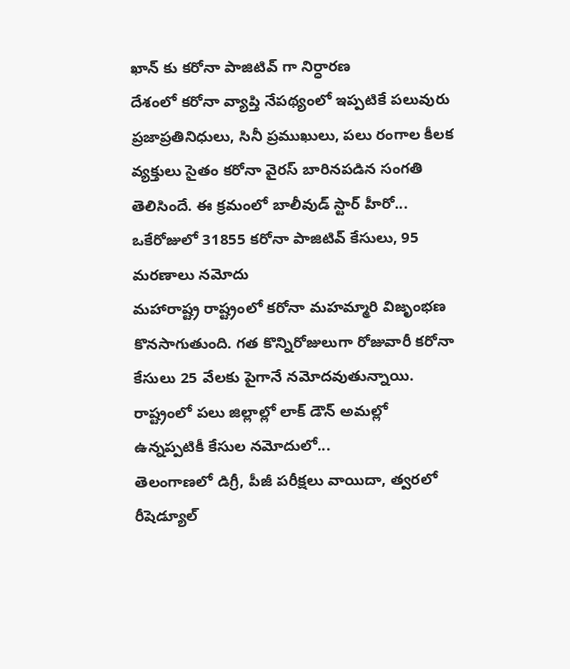ఖాన్ కు కరోనా పాజిటివ్ గా నిర్ధారణ
దేశంలో కరోనా వ్యాప్తి నేపథ్యంలో ఇప్పటికే పలువురు ప్రజాప్రతినిధులు, సినీ ప్రముఖులు, పలు రంగాల కీలక వ్యక్తులు సైతం కరోనా వైరస్ బారినపడిన సంగతి తెలిసిందే. ఈ క్రమంలో బాలీవుడ్ స్టార్ హీరో...
ఒకేరోజులో 31855 కరోనా పాజిటివ్ కేసులు, 95 మరణాలు నమోదు
మహారాష్ట్ర రాష్ట్రంలో కరోనా మహమ్మారి విజృంభణ కొనసాగుతుంది. గత కొన్నిరోజులుగా రోజువారీ కరోనా కేసులు 25 వేలకు పైగానే నమోదవుతున్నాయి. రాష్ట్రంలో పలు జిల్లాల్లో లాక్ డౌన్ అమల్లో ఉన్నప్పటికీ కేసుల నమోదులో...
తెలంగాణలో డిగ్రీ, పీజీ పరీక్షలు వాయిదా, త్వరలో రీషెడ్యూల్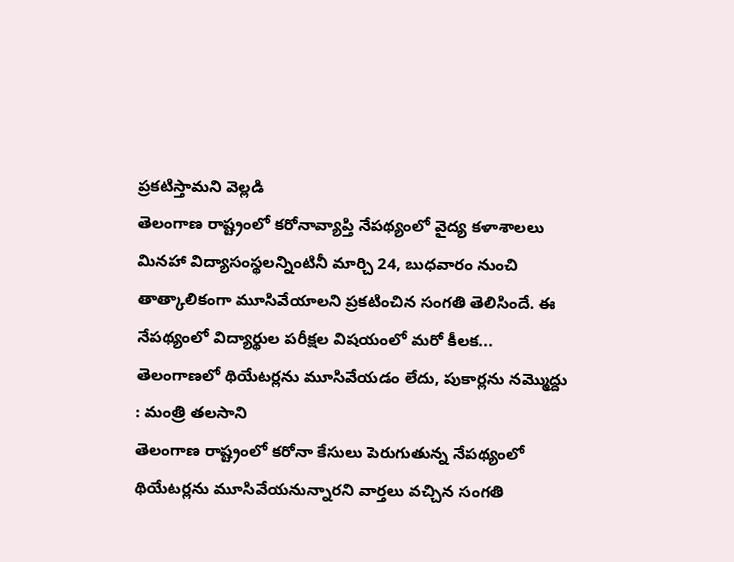ప్రకటిస్తామని వెల్లడి
తెలంగాణ రాష్ట్రంలో కరోనావ్యాప్తి నేపథ్యంలో వైద్య కళాశాలలు మినహా విద్యాసంస్థలన్నింటినీ మార్చి 24, బుధవారం నుంచి తాత్కాలికంగా మూసివేయాలని ప్రకటించిన సంగతి తెలిసిందే. ఈ నేపథ్యంలో విద్యార్థుల పరీక్షల విషయంలో మరో కీలక...
తెలంగాణలో థియేటర్లను మూసివేయడం లేదు, పుకార్లను నమ్మొద్దు : మంత్రి తలసాని
తెలంగాణ రాష్ట్రంలో కరోనా కేసులు పెరుగుతున్న నేపథ్యంలో థియేటర్లను మూసివేయనున్నారని వార్తలు వచ్చిన సంగతి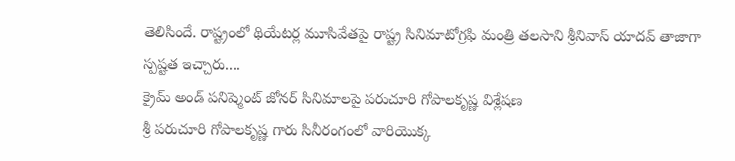తెలిసిందే. రాష్ట్రంలో థియేటర్ల మూసివేతపై రాష్ట్ర సినిమాటోగ్రఫి మంత్రి తలసాని శ్రీనివాస్ యాదవ్ తాజాగా స్పష్టత ఇచ్చారు....
క్రైమ్ అండ్ పనిష్మెంట్ జోనర్ సినిమాలపై పరుచూరి గోపాలకృష్ణ విశ్లేషణ
శ్రీ పరుచూరి గోపాలకృష్ణ గారు సినీరంగంలో వారియొక్క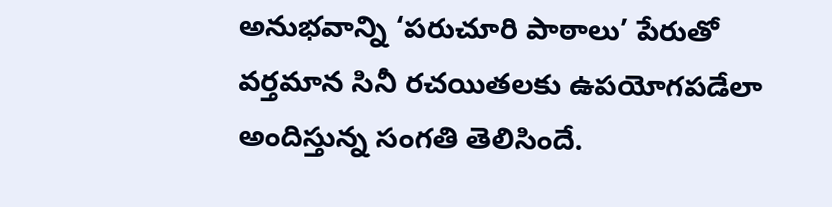అనుభవాన్ని ‘పరుచూరి పాఠాలు’ పేరుతో వర్తమాన సినీ రచయితలకు ఉపయోగపడేలా అందిస్తున్న సంగతి తెలిసిందే.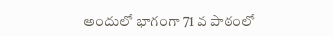అందులో భాగంగా 71 వ పాఠంలో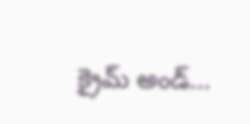క్రైమ్ అండ్...